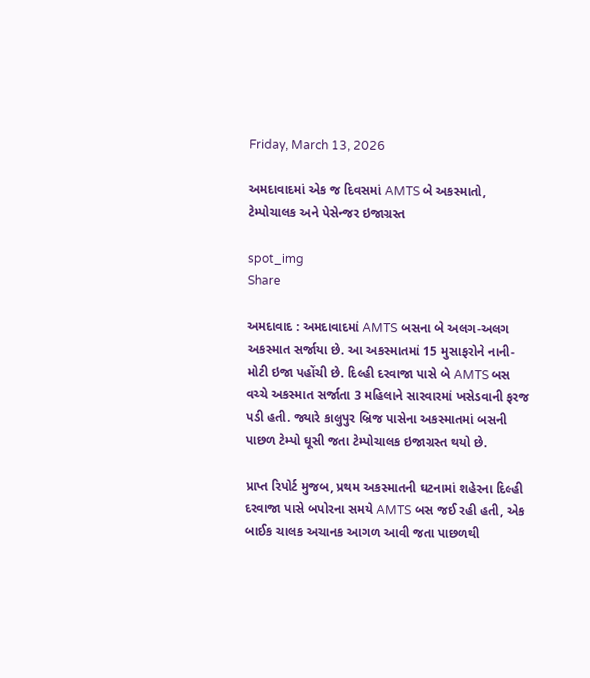Friday, March 13, 2026

અમદાવાદમાં એક જ દિવસમાં AMTS બે અકસ્માતો, ટેમ્પોચાલક અને પેસેન્જર ઇજાગ્રસ્ત

spot_img
Share

અમદાવાદ : અમદાવાદમાં AMTS બસના બે અલગ-અલગ અકસ્માત સર્જાયા છે. આ અકસ્માતમાં 15 મુસાફરોને નાની-મોટી ઇજા પહોંચી છે. દિલ્હી દરવાજા પાસે બે AMTS બસ વચ્ચે અકસ્માત સર્જાતા 3 મહિલાને સારવારમાં ખસેડવાની ફરજ પડી હતી. જ્યારે કાલુપુર બ્રિજ પાસેના અકસ્માતમાં બસની પાછળ ટેમ્પો ઘૂસી જતા ટેમ્પોચાલક ઇજાગ્રસ્ત થયો છે.

પ્રાપ્ત રિપોર્ટ મુજબ, પ્રથમ અકસ્માતની ઘટનામાં શહેરના દિલ્હી દરવાજા પાસે બપોરના સમયે AMTS બસ જઈ રહી હતી, એક બાઈક ચાલક અચાનક આગળ આવી જતા પાછળથી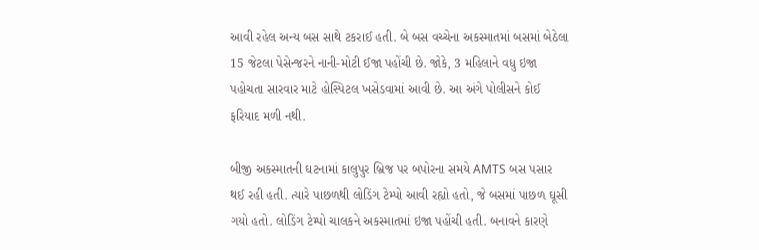આવી રહેલ અન્ય બસ સાથે ટકરાઈ હતી. બે બસ વચ્ચેના અકસ્માતમાં બસમાં બેઠેલા 15 જેટલા પેસેન્જરને નાની-મોટી ઈજા પહોંચી છે. જોકે, 3 મહિલાને વધુ ઇજા પહોચતા સારવાર માટે હોસ્પિટલ ખસેડવામાં આવી છે. આ અંગે પોલીસને કોઈ ફરિયાદ મળી નથી.

બીજી અકસ્માતની ઘટનામાં કાલુપુર બ્રિજ પર બપોરના સમયે AMTS બસ પસાર થઈ રહી હતી. ત્યારે પાછળથી લોડિંગ ટેમ્પો આવી રહ્યો હતો, જે બસમાં પાછળ ઘૂસી ગયો હતો. લોડિંગ ટેમ્પો ચાલકને અકસ્માતમાં ઇજા પહોંચી હતી. બનાવને કારણે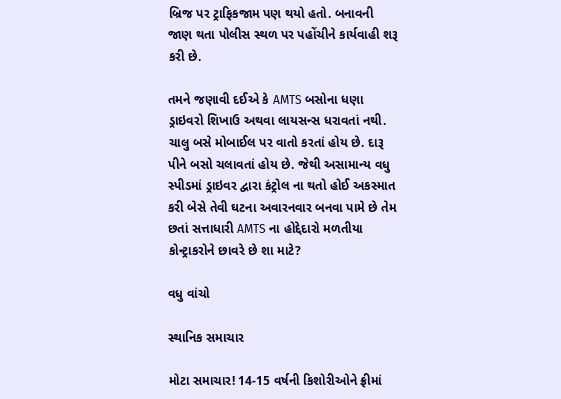બ્રિજ પર ટ્રાફિકજામ પણ થયો હતો. બનાવની જાણ થતા પોલીસ સ્થળ પર પહોંચીને કાર્યવાહી શરૂ કરી છે.

તમને જણાવી દઈએ કે AMTS બસોના ધણા ડ્રાઇવરો શિખાઉ અથવા લાયસન્સ ધરાવતાં નથી. ચાલુ બસે મોબાઈલ પર વાતો કરતાં હોય છે. દારૂ પીને બસો ચલાવતાં હોય છે. જેથી અસામાન્ય વધુ સ્પીડમાં ડ્રાઇવર દ્વારા કંટ્રોલ ના થતો હોઈ અકસ્માત કરી બેસે તેવી ઘટના અવારનવાર બનવા પામે છે તેમ છતાં સત્તાધારી AMTS ના હોદ્દેદારો મળતીયા કોન્ટ્રાકરોને છાવરે છે શા માટે?

વધુ વાંચો

સ્થાનિક સમાચાર

મોટા સમાચાર! 14-15 વર્ષની કિશોરીઓને ફ્રીમાં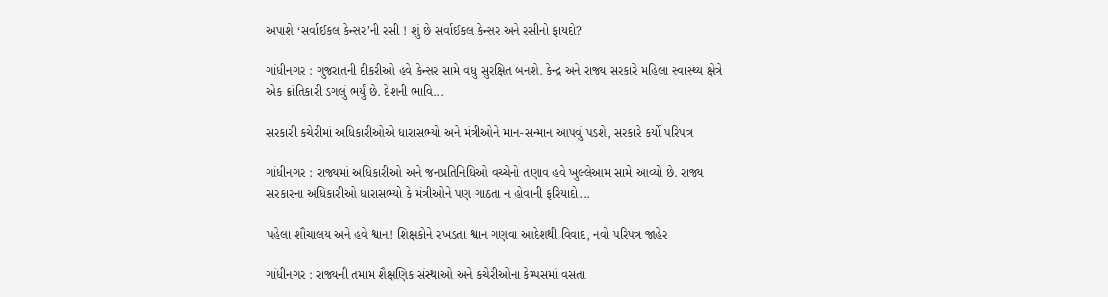અપાશે ‘સર્વાઈકલ કેન્સર’ની રસી ! શું છે સર્વાઈકલ કેન્સર અને રસીનો ફાયદો?

ગાંધીનગર : ગુજરાતની દીકરીઓ હવે કેન્સર સામે વધુ સુરક્ષિત બનશે. કેન્દ્ર અને રાજ્ય સરકારે મહિલા સ્વાસ્થ્ય ક્ષેત્રે એક ક્રાંતિકારી ડગલું ભર્યું છે. દેશની ભાવિ...

સરકારી કચેરીમાં અધિકારીઓએ ધારાસભ્યો અને મંત્રીઓને માન-સન્માન આપવું પડશે, સરકારે કર્યો પરિપત્ર

ગાંધીનગર : રાજ્યમાં અધિકારીઓ અને જનપ્રતિનિધિઓ વચ્ચેનો તણાવ હવે ખુલ્લેઆમ સામે આવ્યો છે. રાજ્ય સરકારના અધિકારીઓ ધારાસભ્યો કે મંત્રીઓને પણ ગાઠતા ન હોવાની ફરિયાદો...

પહેલા શૌચાલય અને હવે શ્વાન! શિક્ષકોને રખડતા શ્વાન ગણવા આદેશથી વિવાદ, નવો પરિપત્ર જાહેર

ગાંધીનગર : રાજ્યની તમામ શૈક્ષણિક સંસ્થાઓ અને કચેરીઓના કેમ્પસમાં વસતા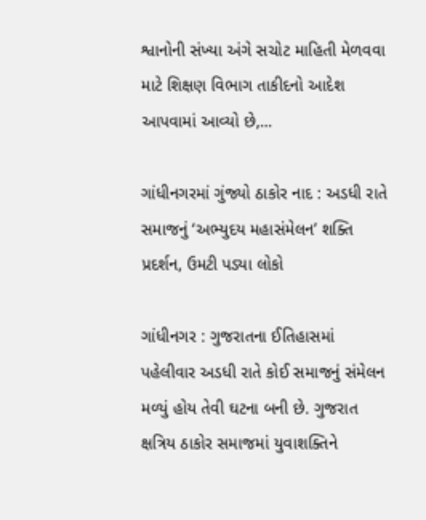શ્વાનોની સંખ્યા અંગે સચોટ માહિતી મેળવવા માટે શિક્ષણ વિભાગ તાકીદનો આદેશ આપવામાં આવ્યો છે,...

ગાંધીનગરમાં ગુંજ્યો ઠાકોર નાદ : અડધી રાતે સમાજનું ‘અભ્યુદય મહાસંમેલન’ શક્તિ પ્રદર્શન, ઉમટી પડ્યા લોકો

ગાંધીનગર : ગુજરાતના ઈતિહાસમાં પહેલીવાર અડધી રાતે કોઈ સમાજનું સંમેલન મળ્યું હોય તેવી ઘટના બની છે. ગુજરાત ક્ષત્રિય ઠાકોર સમાજમાં યુવાશક્તિને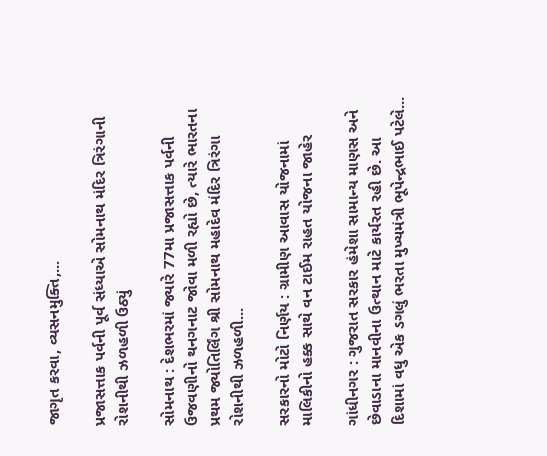જાગૃત કરવા, વ્યસનમુક્તિ,...

પ્રજાસત્તાક પર્વની પૂર્વ સંધ્યાએ સોમનાથ મંદિર ત્રિરંગાની રોશનીથી ઝળહળી ઉઠ્યું

સોમનાથ : દેશભરમાં જ્યારે 77મા પ્રજાસત્તાક પર્વની ઉજવણીનો થનગનાટ જોવા મળી રહ્યો છે, ત્યારે ભારતના પ્રથમ જ્યોતિર્લિંગ શ્રી સોમનાથ મહાદેવ મંદિર ત્રિરંગા રોશનીથી ઝળહળી...

સરકારનો મોટો નિર્ણય : ગ્રામીણ આવાસ યોજનામાં માલિકીનો હક્ક સાથે વન ટાઈમ રાહત યોજના જાહેર

ગાંધીનગર : ગુજરાત સરકાર હંમેશા સામાન્ય માણસ અને છેવાડાના માનવીના ઉત્થાન માટે કાર્યરત રહી છે. આ દિશામાં વધુ એક ડગલું ભરતા મુખ્યમંત્રી ભૂપેન્દ્રભાઈ પટેલે...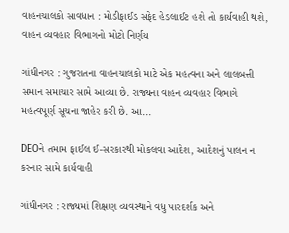વાહનચાલકો સાવધાન : મોડીફાઈડ સફેદ હેડલાઈટ હશે તો કાર્યવાહી થશે, વાહન વ્યવહાર વિભાગનો મોટો નિર્ણય

ગાંધીનગર : ગુજરાતના વાહનચાલકો માટે એક મહત્વના અને લાલબત્તી સમાન સમાચાર સામે આવ્યા છે. રાજ્યના વાહન વ્યવહાર વિભાગે મહત્વપૂર્ણ સૂચના જાહેર કરી છે. આ...

DEOને તમામ ફાઈલ ઈ-સરકારથી મોકલવા આદેશ, આદેશનું પાલન ન કરનાર સામે કાર્યવાહી

ગાંધીનગર : રાજ્યમાં શિક્ષણ વ્યવસ્થાને વધુ પારદર્શક અને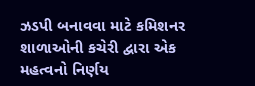ઝડપી બનાવવા માટે કમિશનર શાળાઓની કચેરી દ્વારા એક મહત્વનો નિર્ણય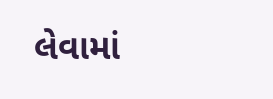લેવામાં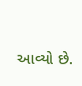આવ્યો છે.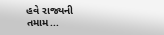હવે રાજ્યની તમામ...